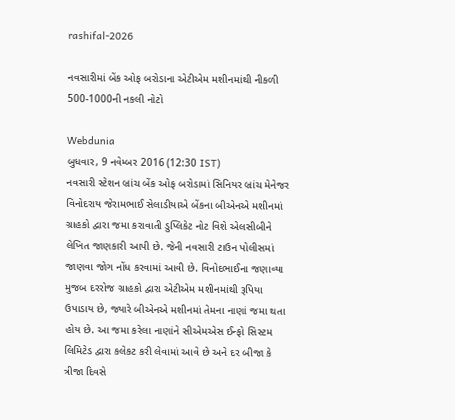rashifal-2026

નવસારીમાં બેંક ઓફ બરોડાના એટીએમ મશીનમાંથી નીકળી 500-1000ની નકલી નોટો

Webdunia
બુધવાર, 9 નવેમ્બર 2016 (12:30 IST)
નવસારી સ્ટેશન બ્રાંચ બેંક ઓફ બરોડામાં સિનિયર બ્રાંચ મેનેજર વિનોદરાય જેરામભાઈ સેલાડીયાએ બેંકના બીએનએ મશીનમાં ગ્રાહકો દ્વારા જમા કરાવાતી ડુપ્લિકેટ નોટ વિશે એલસીબીને લેખિત જાણકારી આપી છે. જેની નવસારી ટાઉન પોલીસમાં જાણવા જોગ નોંધ કરવામાં આવી છે. વિનોદભાઈના જણાવ્યા મુજબ દરરોજ ગ્રાહકો દ્વારા એટીએમ મશીનમાંથી રૂપિયા ઉપાડાય છે, જ્યારે બીએનએ મશીનમાં તેમના નાણાં જમા થતા હોય છે. આ જમા કરેલા નાણાંને સીએમએસ ઈન્ફો સિસ્ટમ લિમિટેડ દ્વારા કલેકટ કરી લેવામાં આવે છે અને દર બીજા કે ત્રીજા દિવસે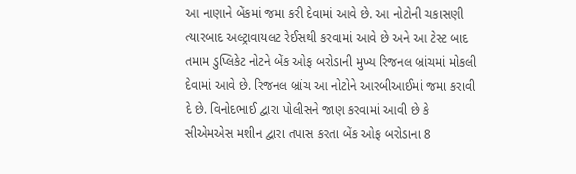આ નાણાને બેંકમાં જમા કરી દેવામાં આવે છે. આ નોટોની ચકાસણી ત્યારબાદ અલ્ટ્રાવાયલટ રેઈસથી કરવામાં આવે છે અને આ ટેસ્ટ બાદ તમામ ડુપ્લિકેટ નોટને બેંક ઓફ બરોડાની મુખ્ય રિજનલ બ્રાંચમાં મોકલી દેવામાં આવે છે. રિજનલ બ્રાંચ આ નોટોને આરબીઆઈમાં જમા કરાવી દે છે. વિનોદભાઈ દ્વારા પોલીસને જાણ કરવામાં આવી છે કે સીએમએસ મશીન દ્વારા તપાસ કરતા બેંક ઓફ બરોડાના 8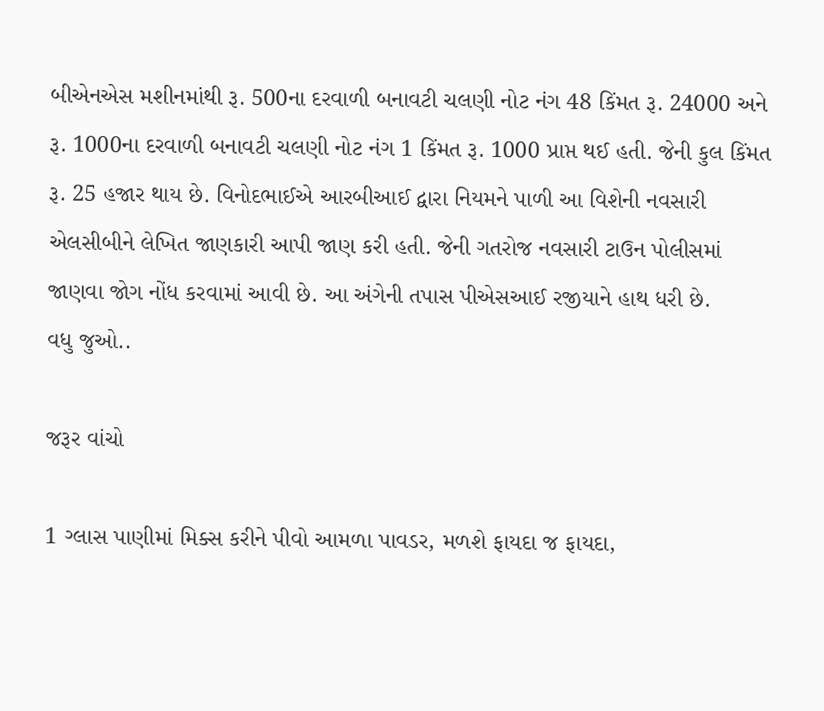બીએનએસ મશીનમાંથી રૂ. 500ના દરવાળી બનાવટી ચલણી નોટ નંગ 48 કિંમત રૂ. 24000 અને રૂ. 1000ના દરવાળી બનાવટી ચલણી નોટ નંગ 1 કિંમત રૂ. 1000 પ્રાપ્ત થઈ હતી. જેની કુલ કિંમત રૂ. 25 હજાર થાય છે. વિનોદભાઈએ આરબીઆઈ દ્વારા નિયમને પાળી આ વિશેની નવસારી એલસીબીને લેખિત જાણકારી આપી જાણ કરી હતી. જેની ગતરોજ નવસારી ટાઉન પોલીસમાં જાણવા જોગ નોંધ કરવામાં આવી છે. આ અંગેની તપાસ પીએસઆઈ રજીયાને હાથ ધરી છે.
વધુ જુઓ..

જરૂર વાંચો

1 ગ્લાસ પાણીમાં મિક્સ કરીને પીવો આમળા પાવડર, મળશે ફાયદા જ ફાયદા,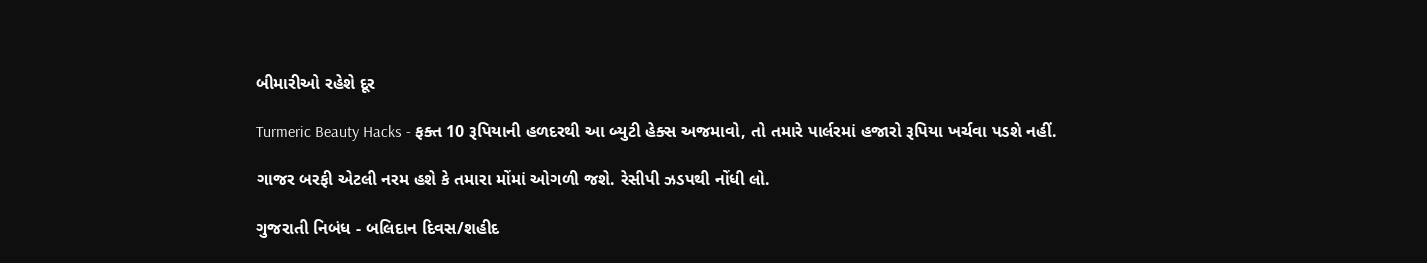બીમારીઓ રહેશે દૂર

Turmeric Beauty Hacks - ફક્ત 10 રૂપિયાની હળદરથી આ બ્યુટી હેક્સ અજમાવો, તો તમારે પાર્લરમાં હજારો રૂપિયા ખર્ચવા પડશે નહીં.

ગાજર બરફી એટલી નરમ હશે કે તમારા મોંમાં ઓગળી જશે. રેસીપી ઝડપથી નોંધી લો.

ગુજરાતી નિબંધ - બલિદાન દિવસ/શહીદ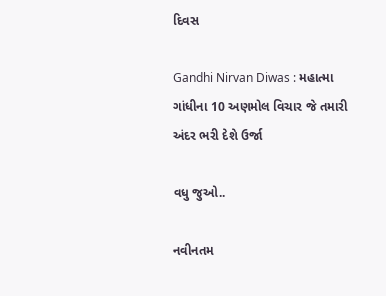દિવસ

Gandhi Nirvan Diwas : મહાત્મા ગાંધીના 10 અણમોલ વિચાર જે તમારી અંદર ભરી દેશે ઉર્જા

વધુ જુઓ..

નવીનતમ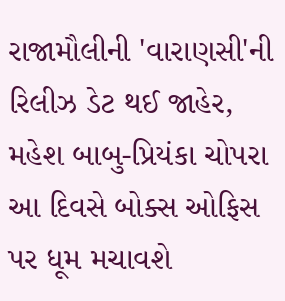રાજામૌલીની 'વારાણસી'ની રિલીઝ ડેટ થઈ જાહેર, મહેશ બાબુ-પ્રિયંકા ચોપરા આ દિવસે બોક્સ ઓફિસ પર ધૂમ મચાવશે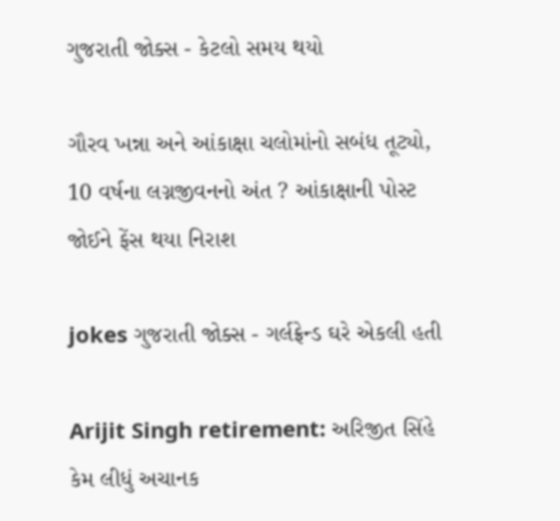ગુજરાતી જોક્સ - કેટલો સમય થયો

ગૌરવ ખન્ના અને આંકાક્ષા ચલોમાંનો સબંધ તૂટ્યો, 10 વર્ષના લગ્નજીવનનો અંત ? આંકાક્ષાની પોસ્ટ જોઈને ફેંસ થયા નિરાશ

jokes ગુજરાતી જોક્સ - ગર્લફ્રેન્ડ ઘરે એકલી હતી

Arijit Singh retirement: અરિજીત સિંહે કેમ લીધું અચાનક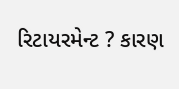રિટાયરમેન્ટ ? કારણ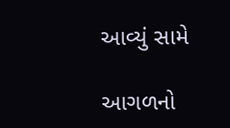આવ્યું સામે

આગળનો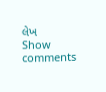લેખ
Show comments